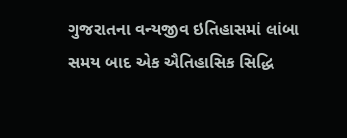ગુજરાતના વન્યજીવ ઇતિહાસમાં લાંબા સમય બાદ એક ઐતિહાસિક સિદ્ધિ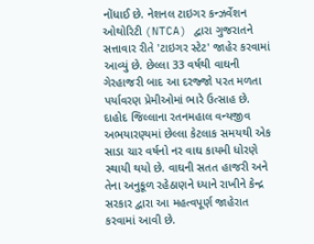નોંધાઈ છે. નેશનલ ટાઇગર કન્ઝર્વેશન ઓથોરિટી (NTCA) દ્વારા ગુજરાતને સત્તાવાર રીતે 'ટાઇગર સ્ટેટ' જાહેર કરવામાં આવ્યું છે. છેલ્લા 33 વર્ષથી વાઘની ગેરહાજરી બાદ આ દરજ્જો પરત મળતા પર્યાવરણ પ્રેમીઓમાં ભારે ઉત્સાહ છે. દાહોદ જિલ્લાના રતનમહાલ વન્યજીવ અભયારણ્યમાં છેલ્લા કેટલાક સમયથી એક સાડા ચાર વર્ષનો નર વાઘ કાયમી ધોરણે સ્થાયી થયો છે. વાઘની સતત હાજરી અને તેના અનુકૂળ રહેઠાણને ધ્યાને રાખીને કેન્દ્ર સરકાર દ્વારા આ મહત્વપૂર્ણ જાહેરાત કરવામાં આવી છે.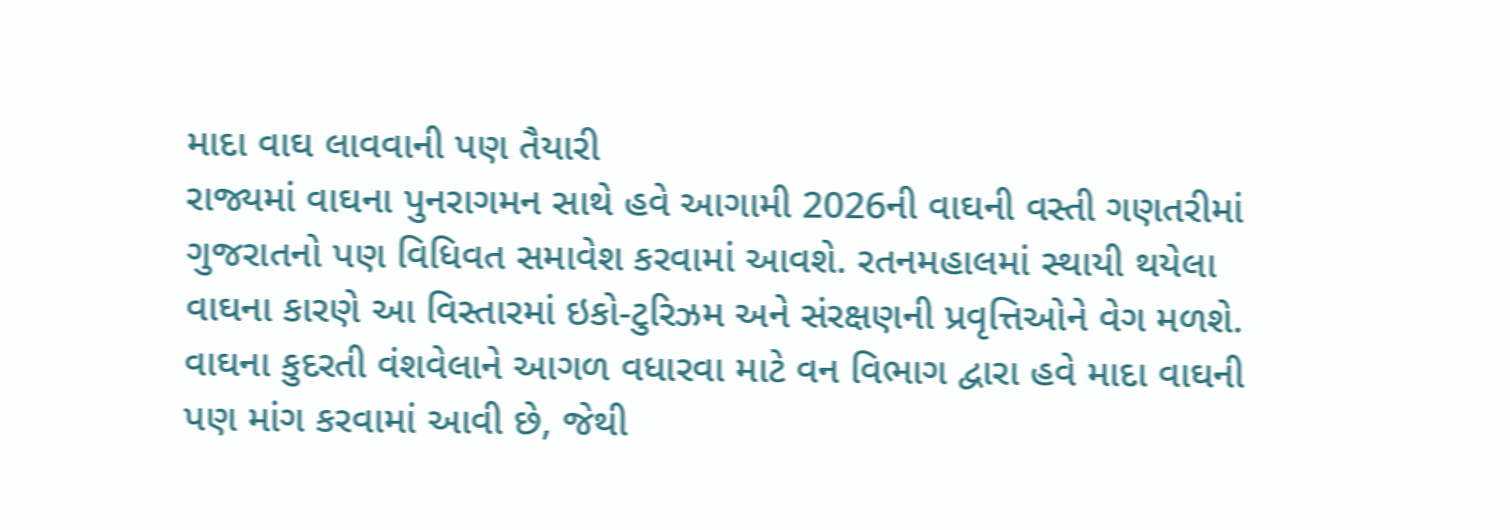માદા વાઘ લાવવાની પણ તૈયારી
રાજ્યમાં વાઘના પુનરાગમન સાથે હવે આગામી 2026ની વાઘની વસ્તી ગણતરીમાં ગુજરાતનો પણ વિધિવત સમાવેશ કરવામાં આવશે. રતનમહાલમાં સ્થાયી થયેલા વાઘના કારણે આ વિસ્તારમાં ઇકો-ટુરિઝમ અને સંરક્ષણની પ્રવૃત્તિઓને વેગ મળશે. વાઘના કુદરતી વંશવેલાને આગળ વધારવા માટે વન વિભાગ દ્વારા હવે માદા વાઘની પણ માંગ કરવામાં આવી છે, જેથી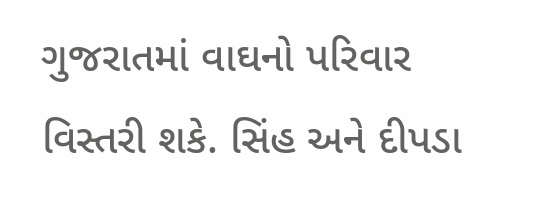ગુજરાતમાં વાઘનો પરિવાર વિસ્તરી શકે. સિંહ અને દીપડા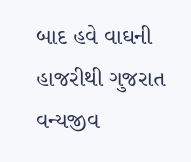બાદ હવે વાઘની હાજરીથી ગુજરાત વન્યજીવ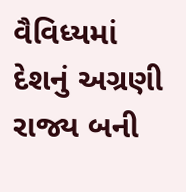વૈવિધ્યમાં દેશનું અગ્રણી રાજ્ય બની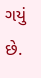ગયું છે.